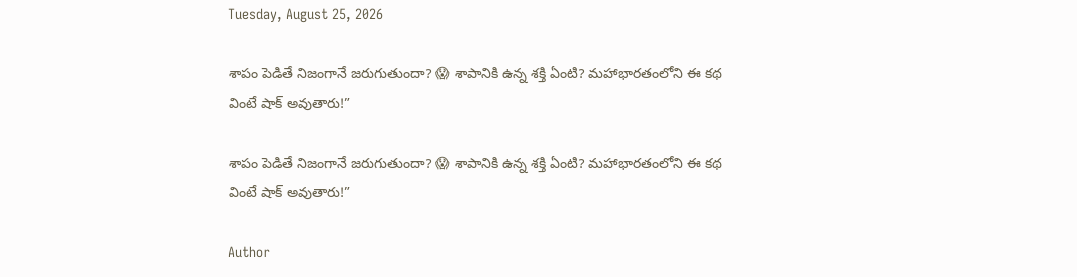Tuesday, August 25, 2026

శాపం పెడితే నిజంగానే జరుగుతుందా? 😱 శాపానికి ఉన్న శక్తి ఏంటి? మహాభారతంలోని ఈ కథ వింటే షాక్ అవుతారు!”

శాపం పెడితే నిజంగానే జరుగుతుందా? 😱 శాపానికి ఉన్న శక్తి ఏంటి? మహాభారతంలోని ఈ కథ వింటే షాక్ అవుతారు!”

Author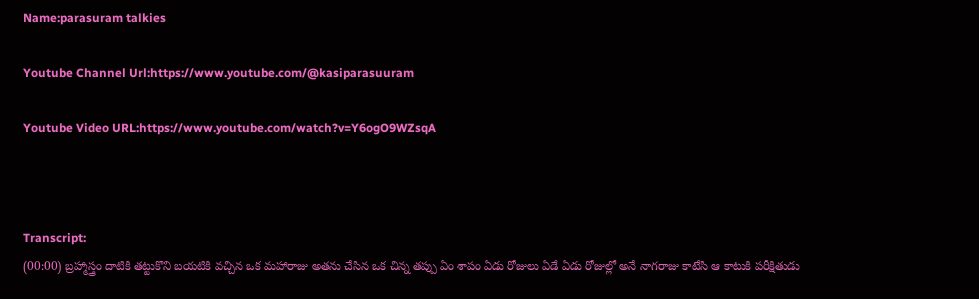Name:parasuram talkies

Youtube Channel Url:https://www.youtube.com/@kasiparasuuram

Youtube Video URL:https://www.youtube.com/watch?v=Y6ogO9WZsqA



Transcript:
(00:00) బ్రహ్మాస్త్రం దాటికి తట్టుకొని బయటికి వచ్చిన ఒక మహారాజు అతను చేసిన ఒక చిన్న తప్పు ఏం శాపం ఏడు రోజులు ఏడే ఏడు రోజుల్లో అనే నాగరాజు కాటేసి ఆ కాటుకి పరీక్షితుడు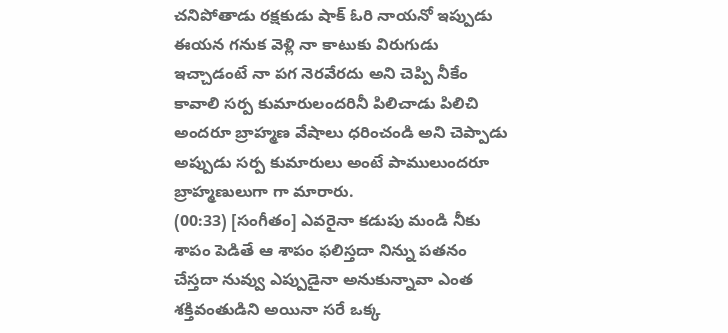చనిపోతాడు రక్షకుడు షాక్ ఓరి నాయనో ఇప్పుడు ఈయన గనుక వెళ్లి నా కాటుకు విరుగుడు ఇచ్చాడంటే నా పగ నెరవేరదు అని చెప్పి నీకేం కావాలి సర్ప కుమారులందరినీ పిలిచాడు పిలిచి అందరూ బ్రాహ్మణ వేషాలు ధరించండి అని చెప్పాడు అప్పుడు సర్ప కుమారులు అంటే పాములుందరూ బ్రాహ్మణులుగా గా మారారు.
(00:33) [సంగీతం] ఎవరైనా కడుపు మండి నీకు శాపం పెడితే ఆ శాపం ఫలిస్తదా నిన్ను పతనం చేస్తదా నువ్వు ఎప్పుడైనా అనుకున్నావా ఎంత శక్తివంతుడిని అయినా సరే ఒక్క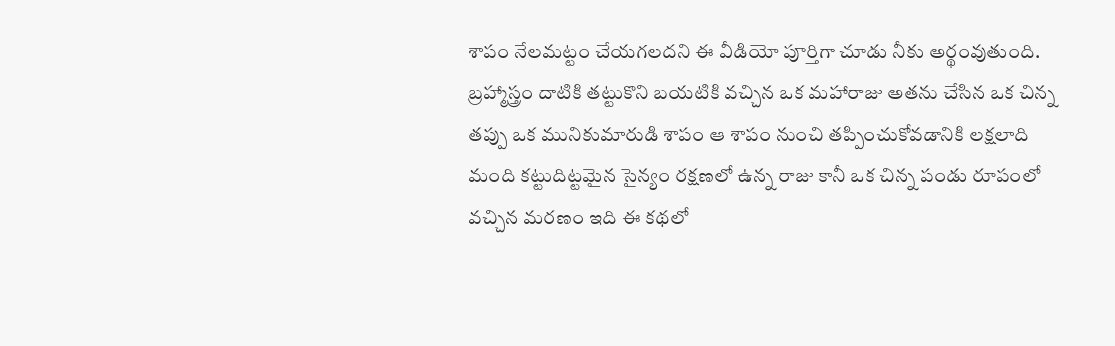శాపం నేలమట్టం చేయగలదని ఈ వీడియో పూర్తిగా చూడు నీకు అర్థంవుతుంది. బ్రహ్మాస్త్రం దాటికి తట్టుకొని బయటికి వచ్చిన ఒక మహారాజు అతను చేసిన ఒక చిన్న తప్పు ఒక మునికుమారుడి శాపం ఆ శాపం నుంచి తప్పించుకోవడానికి లక్షలాది మంది కట్టుదిట్టమైన సైన్యం రక్షణలో ఉన్న రాజు కానీ ఒక చిన్న పండు రూపంలో వచ్చిన మరణం ఇది ఈ కథలో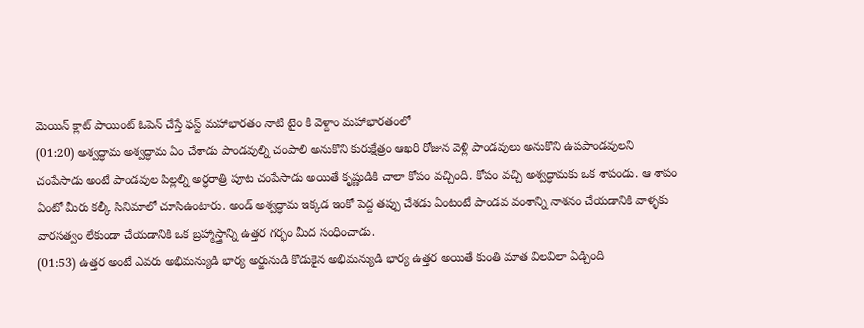మెయిన్ క్లాట్ పాయింట్ ఓపెన్ చేస్తే ఫస్ట్ మహాభారతం నాటి టైం కి వెళ్దాం మహాభారతంలో
(01:20) అశ్వద్ధామ అశ్వద్ధామ ఏం చేశాడు పాండవుల్ని చంపాలి అనుకొని కురుక్షేత్రం ఆఖరి రోజున వెళ్లి పాండవులు అనుకొని ఉపపాండవులని చంపేసాడు అంటే పాండవుల పిల్లల్ని అర్ధరాత్రి పూట చంపేసాడు అయితే కృష్ణుడికి చాలా కోపం వచ్చింది. కోపం వచ్చి అశ్వద్ధామకు ఒక శాపండు. ఆ శాపం ఏంటో మీరు కల్కీ సినిమాలో చూసిఉంటారు. అండ్ అశ్వద్ధామ ఇక్కడ ఇంకో పెద్ద తప్పు చేశడు ఏంటంటే పాండవ వంశాన్ని నాశనం చేయడానికి వాళ్ళకు వారసత్వం లేకుండా చేయడానికి ఒక బ్రహ్మాస్త్రాన్ని ఉత్తర గర్భం మీద సంధించాడు.
(01:53) ఉత్తర అంటే ఎవరు అభిమన్యుడి భార్య అర్జునుడి కొడుకైన అభిమన్యుడి భార్య ఉత్తర అయితే కుంతి మాత విలవిలా ఏడ్చింది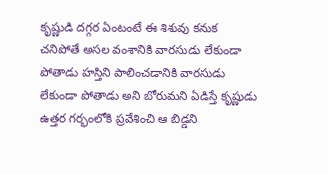కృష్ణుడి దగ్గర ఏంటంటే ఈ శిశువు కనుక చనిపోతే అసల వంశానికి వారసుడు లేకుండా పోతాడు హస్తిని పాలించడానికి వారసుడు లేకుండా పోతాడు అని బోరుమని ఏడిస్తే కృష్ణుడు ఉత్తర గర్భంలోకి ప్రవేశించి ఆ బిడ్డని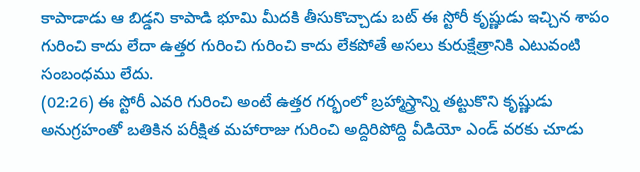కాపాడాడు ఆ బిడ్డని కాపాడి భూమి మీదకి తీసుకొచ్చాడు బట్ ఈ స్టోరీ కృష్ణుడు ఇచ్చిన శాపం గురించి కాదు లేదా ఉత్తర గురించి గురించి కాదు లేకపోతే అసలు కురుక్షేత్రానికి ఎటువంటి సంబంధము లేదు.
(02:26) ఈ స్టోరీ ఎవరి గురించి అంటే ఉత్తర గర్భంలో బ్రహ్మాస్త్రాన్ని తట్టుకొని కృష్ణుడు అనుగ్రహంతో బతికిన పరీక్షిత మహారాజు గురించి అద్దిరిపోద్ది వీడియో ఎండ్ వరకు చూడు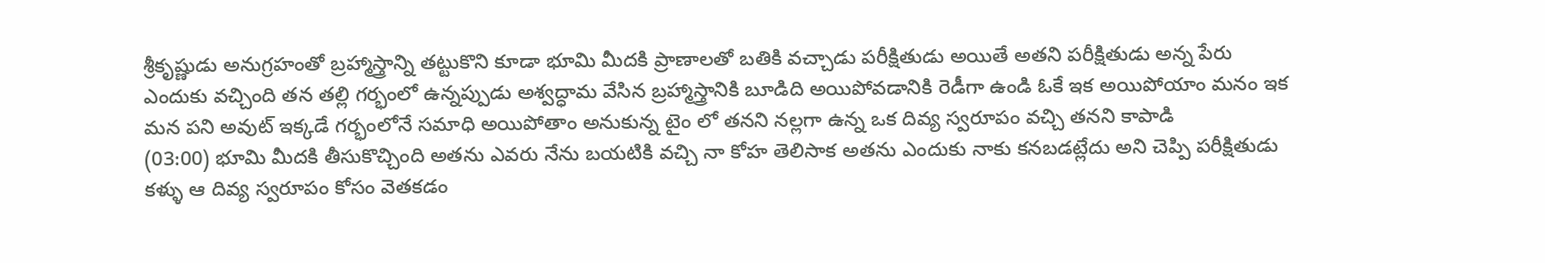శ్రీకృష్ణుడు అనుగ్రహంతో బ్రహ్మాస్త్రాన్ని తట్టుకొని కూడా భూమి మీదకి ప్రాణాలతో బతికి వచ్చాడు పరీక్షితుడు అయితే అతని పరీక్షితుడు అన్న పేరు ఎందుకు వచ్చింది తన తల్లి గర్భంలో ఉన్నప్పుడు అశ్వద్ధామ వేసిన బ్రహ్మాస్త్రానికి బూడిది అయిపోవడానికి రెడీగా ఉండి ఓకే ఇక అయిపోయాం మనం ఇక మన పని అవుట్ ఇక్కడే గర్భంలోనే సమాధి అయిపోతాం అనుకున్న టైం లో తనని నల్లగా ఉన్న ఒక దివ్య స్వరూపం వచ్చి తనని కాపాడి
(03:00) భూమి మీదకి తీసుకొచ్చింది అతను ఎవరు నేను బయటికి వచ్చి నా కోహ తెలిసాక అతను ఎందుకు నాకు కనబడట్లేదు అని చెప్పి పరీక్షితుడు కళ్ళు ఆ దివ్య స్వరూపం కోసం వెతకడం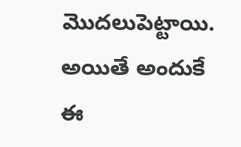మొదలుపెట్టాయి. అయితే అందుకే ఈ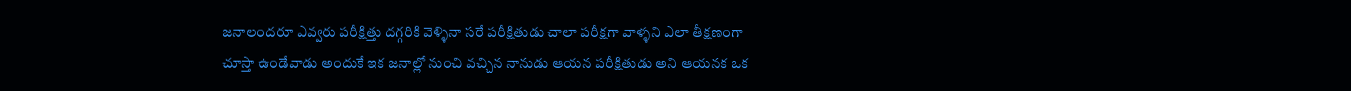జనాలందరూ ఎవ్వరు పరీక్షిత్తు దగ్గరికి వెళ్ళినా సరే పరీక్షితుడు చాలా పరీక్షగా వాళ్ళని ఎలా తీక్షణంగా చూస్తా ఉండేవాడు అందుకే ఇక జనాల్లో నుంచి వచ్చిన నానుడు ఆయన పరీక్షితుడు అని ఆయనక ఒక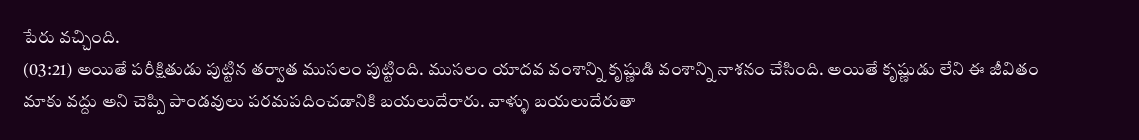పేరు వచ్చింది.
(03:21) అయితే పరీక్షితుడు పుట్టిన తర్వాత ముసలం పుట్టింది. ముసలం యాదవ వంశాన్ని కృష్ణుడి వంశాన్ని నాశనం చేసింది. అయితే కృష్ణుడు లేని ఈ జీవితం మాకు వద్దు అని చెప్పి పాండవులు పరమపదించడానికి బయలుదేరారు. వాళ్ళు బయలుదేరుతా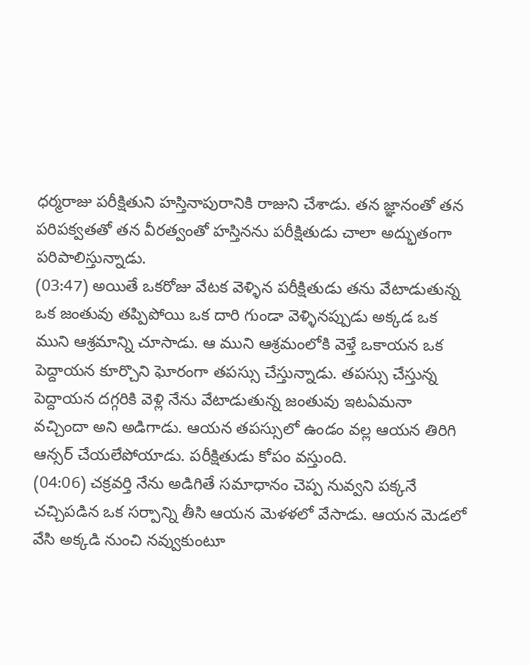ధర్మరాజు పరీక్షితుని హస్తినాపురానికి రాజుని చేశాడు. తన జ్ఞానంతో తన పరిపక్వతతో తన వీరత్వంతో హస్తినను పరీక్షితుడు చాలా అద్భుతంగా పరిపాలిస్తున్నాడు.
(03:47) అయితే ఒకరోజు వేటక వెళ్ళిన పరీక్షితుడు తను వేటాడుతున్న ఒక జంతువు తప్పిపోయి ఒక దారి గుండా వెళ్ళినప్పుడు అక్కడ ఒక ముని ఆశ్రమాన్ని చూసాడు. ఆ ముని ఆశ్రమంలోకి వెళ్తే ఒకాయన ఒక పెద్దాయన కూర్చొని ఘోరంగా తపస్సు చేస్తున్నాడు. తపస్సు చేస్తున్న పెద్దాయన దగ్గరికి వెళ్లి నేను వేటాడుతున్న జంతువు ఇటఏమనా వచ్చిందా అని అడిగాడు. ఆయన తపస్సులో ఉండం వల్ల ఆయన తిరిగి ఆన్సర్ చేయలేపోయాడు. పరీక్షితుడు కోపం వస్తుంది.
(04:06) చక్రవర్తి నేను అడిగితే సమాధానం చెప్ప నువ్వని పక్కనే చచ్చిపడిన ఒక సర్పాన్ని తీసి ఆయన మెళళలో వేసాడు. ఆయన మెడలో వేసి అక్కడి నుంచి నవ్వుకుంటూ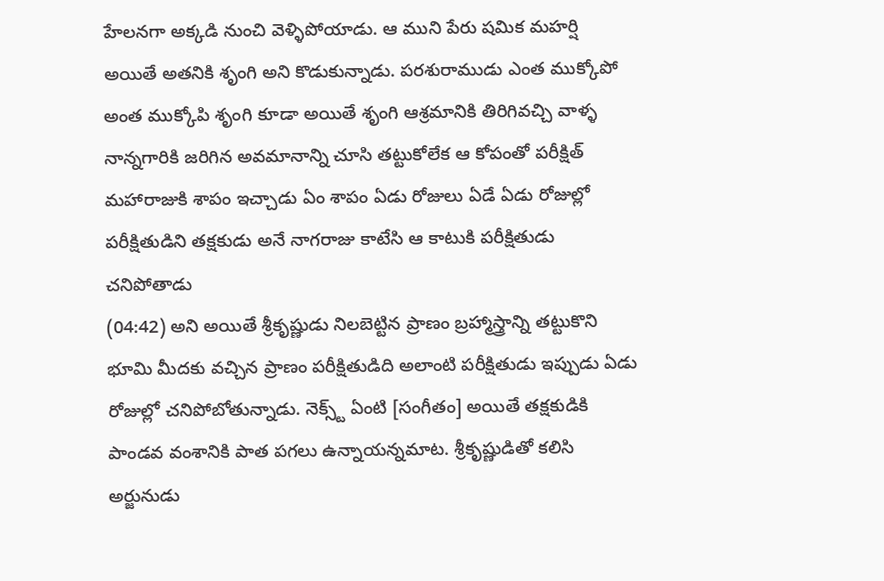హేలనగా అక్కడి నుంచి వెళ్ళిపోయాడు. ఆ ముని పేరు షమిక మహర్షి అయితే అతనికి శృంగి అని కొడుకున్నాడు. పరశురాముడు ఎంత ముక్కోపో అంత ముక్కోపి శృంగి కూడా అయితే శృంగి ఆశ్రమానికి తిరిగివచ్చి వాళ్ళ నాన్నగారికి జరిగిన అవమానాన్ని చూసి తట్టుకోలేక ఆ కోపంతో పరీక్షిత్ మహారాజుకి శాపం ఇచ్చాడు ఏం శాపం ఏడు రోజులు ఏడే ఏడు రోజుల్లో పరీక్షితుడిని తక్షకుడు అనే నాగరాజు కాటేసి ఆ కాటుకి పరీక్షితుడు చనిపోతాడు
(04:42) అని అయితే శ్రీకృష్ణుడు నిలబెట్టిన ప్రాణం బ్రహ్మాస్త్రాన్ని తట్టుకొని భూమి మీదకు వచ్చిన ప్రాణం పరీక్షితుడిది అలాంటి పరీక్షితుడు ఇప్పుడు ఏడు రోజుల్లో చనిపోబోతున్నాడు. నెక్స్ట్ ఏంటి [సంగీతం] అయితే తక్షకుడికి పాండవ వంశానికి పాత పగలు ఉన్నాయన్నమాట. శ్రీకృష్ణుడితో కలిసి అర్జునుడు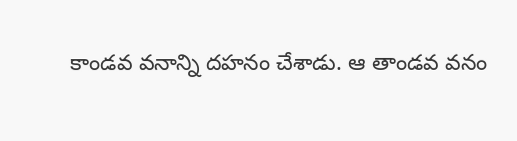కాండవ వనాన్ని దహనం చేశాడు. ఆ తాండవ వనం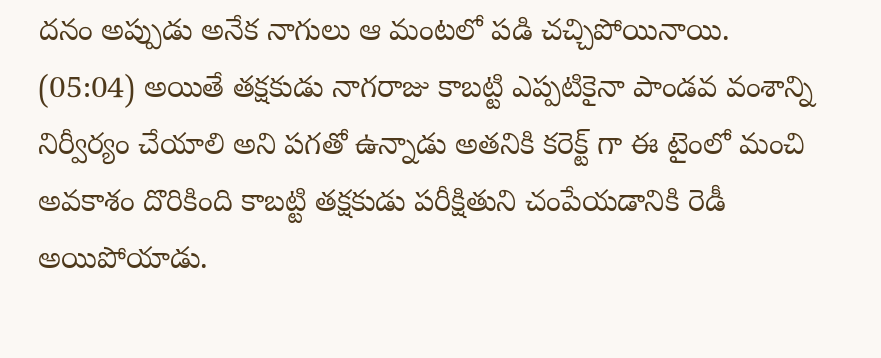దనం అప్పుడు అనేక నాగులు ఆ మంటలో పడి చచ్చిపోయినాయి.
(05:04) అయితే తక్షకుడు నాగరాజు కాబట్టి ఎప్పటికైనా పాండవ వంశాన్ని నిర్వీర్యం చేయాలి అని పగతో ఉన్నాడు అతనికి కరెక్ట్ గా ఈ టైంలో మంచి అవకాశం దొరికింది కాబట్టి తక్షకుడు పరీక్షితుని చంపేయడానికి రెడీ అయిపోయాడు.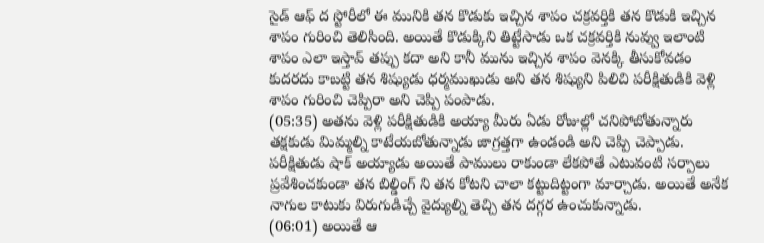సైడ్ ఆఫ్ ద స్టోరీలో ఈ మునికి తన కొడుకు ఇచ్చిన శాపం చక్రవర్తికి తన కొడుకి ఇచ్చిన శాపం గురించి తెలిసింది. అయితే కొడుక్కిని తిట్టేసాడు ఒక చక్రవర్తికి నువ్వు ఇలాంటి శాపం ఎలా ఇస్తావ్ తప్పు కదా అని కానీ మును ఇచ్చిన శాపం వెనక్కి తీసుకోవడం కుదరదు కాబట్టి తన శిష్యుడు ధర్మముఖుడు అని తన శిష్యుని పిలిచి పరీక్షితుడికి వెళ్లి శాపం గురించి చెప్పిరా అని చెప్పి పంపాడు.
(05:35) అతను వెళ్లి పరీక్షితుడికి అయ్యా మీరు ఏడు రోజుల్లో చనిపోబోతున్నారు తక్షకుడు మిమ్మల్ని కాటేయబోతున్నాడు జాగ్రత్తగా ఉండండి అని చెప్పి చెప్పాడు. పరీక్షితుడు షాక్ అయ్యాడు అయితే పాములు రాకుండా లేకపోతే ఎటువంటి సర్పాలు ప్రవేశించకుండా తన బిల్డింగ్ ని తన కోటని చాలా కట్టుదిట్టంగా మార్చాడు. అయితే అనేక నాగుల కాటుకు విరుగుడిచ్చే వైద్యుల్ని తెచ్చి తన దగ్గర ఉంచుకున్నాడు.
(06:01) అయితే ఆ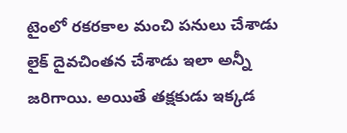టైంలో రకరకాల మంచి పనులు చేశాడు లైక్ దైవచింతన చేశాడు ఇలా అన్నీ జరిగాయి. అయితే తక్షకుడు ఇక్కడ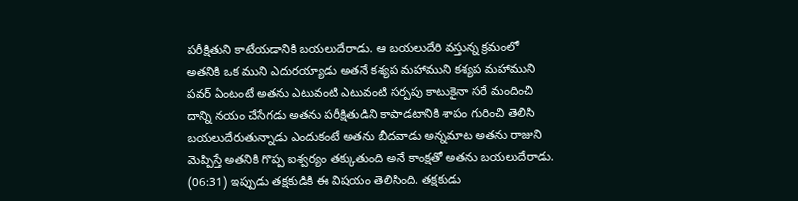పరీక్షితుని కాటేయడానికి బయలుదేరాడు. ఆ బయలుదేరి వస్తున్న క్రమంలో అతనికి ఒక ముని ఎదురయ్యాడు అతనే కశ్యప మహాముని కశ్యప మహాముని పవర్ ఏంటంటే అతను ఎటువంటి ఎటువంటి సర్పపు కాటుకైనా సరే మందించి దాన్ని నయం చేసేగడు అతను పరీక్షితుడిని కాపాడటానికి శాపం గురించి తెలిసి బయలుదేరుతున్నాడు ఎందుకంటే అతను బీదవాడు అన్నమాట అతను రాజుని మెప్పిస్తే అతనికి గొప్ప ఐశ్వర్యం తక్కుతుంది అనే కాంక్షతో అతను బయలుదేరాడు.
(06:31) ఇప్పుడు తక్షకుడికి ఈ విషయం తెలిసింది. తక్షకుడు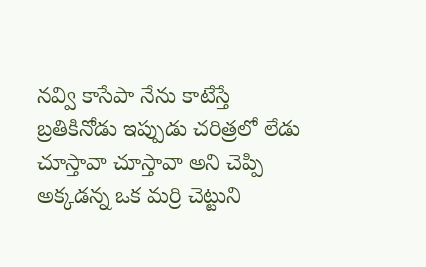నవ్వి కాసేపా నేను కాటేస్తే బ్రతికినోడు ఇప్పుడు చరిత్రలో లేడు చూస్తావా చూస్తావా అని చెప్పి అక్కడన్న ఒక మర్రి చెట్టుని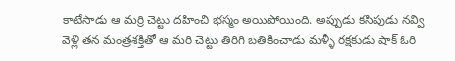కాటేసాడు ఆ మర్రి చెట్టు దహించి భస్మం అయిపోయింది. అప్పుడు కసిపుడు నవ్వి వెళ్లి తన మంత్రశక్తితో ఆ మరి చెట్టు తిరిగి బతికించాడు మళ్ళీ రక్షకుడు షాక్ ఓరి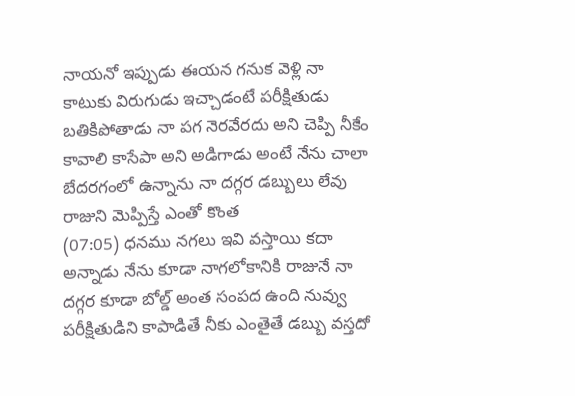నాయనో ఇప్పుడు ఈయన గనుక వెళ్లి నా కాటుకు విరుగుడు ఇచ్చాడంటే పరీక్షితుడు బతికిపోతాడు నా పగ నెరవేరదు అని చెప్పి నీకేం కావాలి కాసేపా అని అడిగాడు అంటే నేను చాలా బేదరగంలో ఉన్నాను నా దగ్గర డబ్బులు లేవు రాజుని మెప్పిస్తే ఎంతో కొంత
(07:05) ధనము నగలు ఇవి వస్తాయి కదా అన్నాడు నేను కూడా నాగలోకానికి రాజునే నా దగ్గర కూడా బోల్డ్ అంత సంపద ఉంది నువ్వు పరీక్షితుడిని కాపాడితే నీకు ఎంతైతే డబ్బు వస్తదో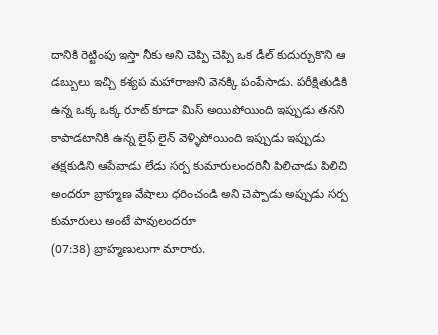దానికి రెట్టింపు ఇస్తా నీకు అని చెప్పి చెప్పి ఒక డీల్ కుదుర్చుకొని ఆ డబ్బులు ఇచ్చి కశ్యప మహారాజుని వెనక్కి పంపేసాడు. పరీక్షితుడికి ఉన్న ఒక్క ఒక్క రూట్ కూడా మిస్ అయిపోయింది ఇప్పుడు తనని కాపాడటానికి ఉన్న లైఫ్ లైన్ వెళ్ళిపోయింది ఇప్పుడు ఇప్పుడు తక్షకుడిని ఆపేవాడు లేడు సర్ప కుమారులందరినీ పిలిచాడు పిలిచి అందరూ బ్రాహ్మణ వేషాలు ధరించండి అని చెప్పాడు అప్పుడు సర్ప కుమారులు అంటే పావులందరూ
(07:38) బ్రాహ్మణులుగా మారారు.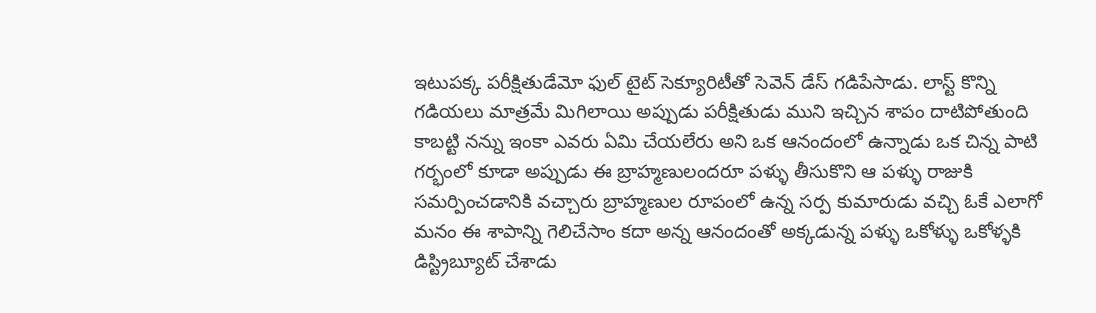ఇటుపక్క పరీక్షితుడేమో ఫుల్ టైట్ సెక్యూరిటీతో సెవెన్ డేస్ గడిపేసాడు. లాస్ట్ కొన్ని గడియలు మాత్రమే మిగిలాయి అప్పుడు పరీక్షితుడు ముని ఇచ్చిన శాపం దాటిపోతుంది కాబట్టి నన్ను ఇంకా ఎవరు ఏమి చేయలేరు అని ఒక ఆనందంలో ఉన్నాడు ఒక చిన్న పాటి గర్భంలో కూడా అప్పుడు ఈ బ్రాహ్మణులందరూ పళ్ళు తీసుకొని ఆ పళ్ళు రాజుకి సమర్పించడానికి వచ్చారు బ్రాహ్మణుల రూపంలో ఉన్న సర్ప కుమారుడు వచ్చి ఓకే ఎలాగో మనం ఈ శాపాన్ని గెలిచేసాం కదా అన్న ఆనందంతో అక్కడున్న పళ్ళు ఒకోళ్ళు ఒకోళ్ళకి డిస్ట్రిబ్యూట్ చేశాడు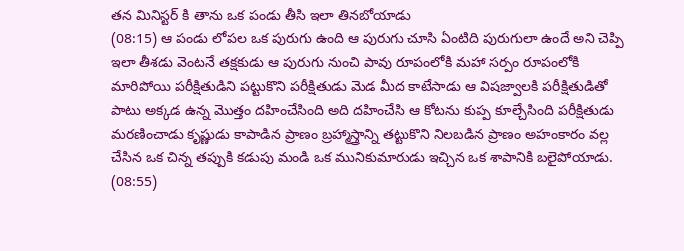తన మినిస్టర్ కి తాను ఒక పండు తీసి ఇలా తినబోయాడు
(08:15) ఆ పండు లోపల ఒక పురుగు ఉంది ఆ పురుగు చూసి ఏంటిది పురుగులా ఉందే అని చెప్పి ఇలా తీశడు వెంటనే తక్షకుడు ఆ పురుగు నుంచి పావు రూపంలోకి మహా సర్పం రూపంలోకి మారిపోయి పరీక్షితుడిని పట్టుకొని పరీక్షితుడు మెడ మీద కాటేసాడు ఆ విషజ్వాలకి పరీక్షితుడితో పాటు అక్కడ ఉన్న మొత్తం దహించేసింది అది దహించేసి ఆ కోటను కుప్ప కూల్చేసింది పరీక్షితుడు మరణించాడు కృష్ణుడు కాపాడిన ప్రాణం బ్రహ్మాస్త్రాన్ని తట్టుకొని నిలబడిన ప్రాణం అహంకారం వల్ల చేసిన ఒక చిన్న తప్పుకి కడుపు మండి ఒక మునికుమారుడు ఇచ్చిన ఒక శాపానికి బలైపోయాడు.
(08:55)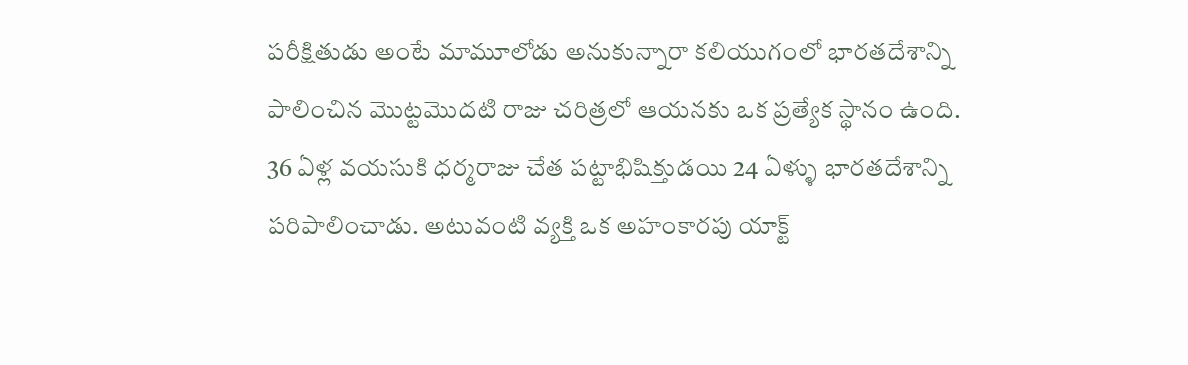పరీక్షితుడు అంటే మామూలోడు అనుకున్నారా కలియుగంలో భారతదేశాన్ని పాలించిన మొట్టమొదటి రాజు చరిత్రలో ఆయనకు ఒక ప్రత్యేక స్థానం ఉంది. 36 ఏళ్ల వయసుకి ధర్మరాజు చేత పట్టాభిషిక్తుడయి 24 ఏళ్ళు భారతదేశాన్ని పరిపాలించాడు. అటువంటి వ్యక్తి ఒక అహంకారపు యాక్ట్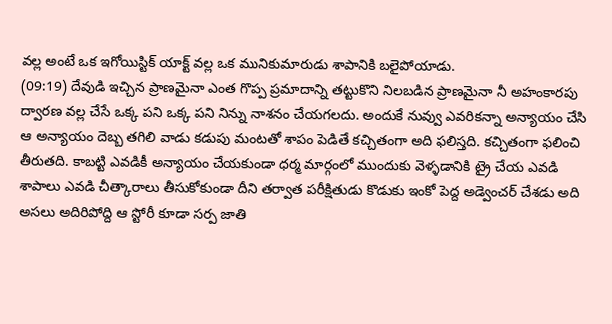వల్ల అంటే ఒక ఇగోయిస్టిక్ యాక్ట్ వల్ల ఒక మునికుమారుడు శాపానికి బలైపోయాడు.
(09:19) దేవుడి ఇచ్చిన ప్రాణమైనా ఎంత గొప్ప ప్రమాదాన్ని తట్టుకొని నిలబడిన ప్రాణమైనా నీ అహంకారపు ద్వారణ వల్ల చేసే ఒక్క పని ఒక్క పని నిన్ను నాశనం చేయగలదు. అందుకే నువ్వు ఎవరికన్నా అన్యాయం చేసి ఆ అన్యాయం దెబ్బ తగిలి వాడు కడుపు మంటతో శాపం పెడితే కచ్చితంగా అది ఫలిస్తది. కచ్చితంగా ఫలించి తీరుతది. కాబట్టి ఎవడికీ అన్యాయం చేయకుండా ధర్మ మార్గంలో ముందుకు వెళ్ళడానికి ట్రై చేయ ఎవడి శాపాలు ఎవడి చీత్కారాలు తీసుకోకుండా దీని తర్వాత పరీక్షితుడు కొడుకు ఇంకో పెద్ద అడ్వెంచర్ చేశడు అది అసలు అదిరిపోద్ది ఆ స్టోరీ కూడా సర్ప జాతి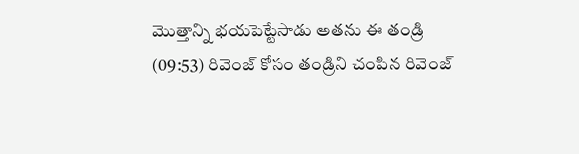మొత్తాన్ని భయపెట్టేసాడు అతను ఈ తండ్రి
(09:53) రివెంజ్ కోసం తండ్రిని చంపిన రివెంజ్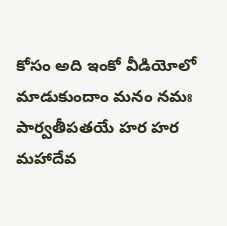కోసం అది ఇంకో వీడియోలో మాడుకుందాం మనం నమః పార్వతీపతయే హర హర మహాదేవ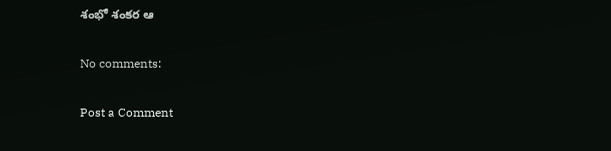శంభో శంకర ఆ

No comments:

Post a Comment